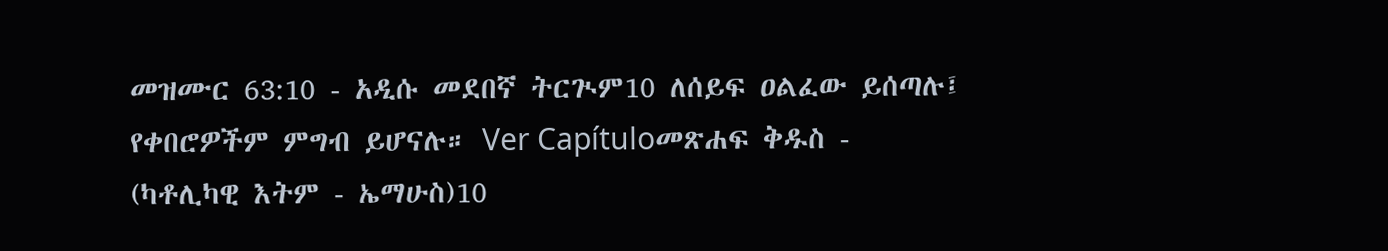መዝሙር 63:10 - አዲሱ መደበኛ ትርጒም10 ለሰይፍ ዐልፈው ይሰጣሉ፤ የቀበሮዎችም ምግብ ይሆናሉ። Ver Capítuloመጽሐፍ ቅዱስ - (ካቶሊካዊ እትም - ኤማሁስ)10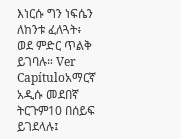እነርሱ ግን ነፍሴን ለከንቱ ፈለጓት፥ ወደ ምድር ጥልቅ ይገባሉ። Ver Capítuloአማርኛ አዲሱ መደበኛ ትርጉም10 በሰይፍ ይገደላሉ፤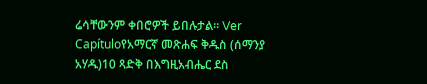ሬሳቸውንም ቀበሮዎች ይበሉታል። Ver Capítuloየአማርኛ መጽሐፍ ቅዱስ (ሰማንያ አሃዱ)10 ጻድቅ በእግዚአብሔር ደስ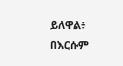ይለዋል፥ በእርሱም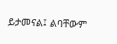ይታመናል፤ ልባቸውም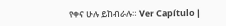የቀና ሁሉ ይከብራሉ። Ver Capítulo |